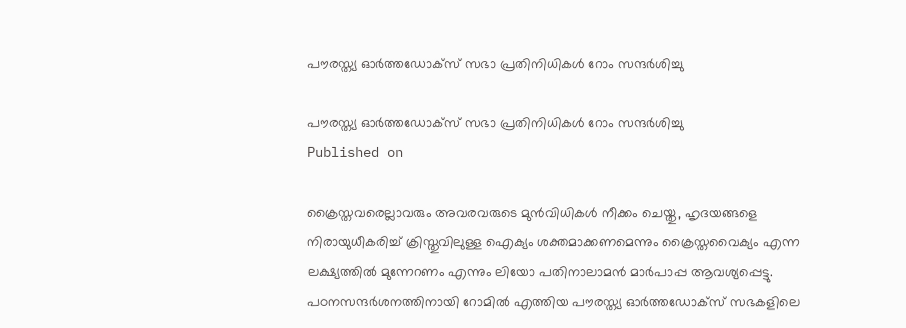പൗരസ്ത്യ ഓര്‍ത്തഡോക്‌സ് സഭാ പ്രതിനിധികള്‍ റോം സന്ദര്‍ശിച്ചു

പൗരസ്ത്യ ഓര്‍ത്തഡോക്‌സ് സഭാ പ്രതിനിധികള്‍ റോം സന്ദര്‍ശിച്ചു
Published on

ക്രൈസ്തവരെല്ലാവരും അവരവരുടെ മുന്‍വിധികള്‍ നീക്കം ചെയ്തു, ഹൃദയങ്ങളെ നിരായുധീകരിച്ച് ക്രിസ്തുവിലുള്ള ഐക്യം ശക്തമാക്കണമെന്നും ക്രൈസ്തവൈക്യം എന്ന ലക്ഷ്യത്തില്‍ മുന്നേറണം എന്നും ലിയോ പതിനാലാമന്‍ മാര്‍പാപ്പ ആവശ്യപ്പെട്ടു. പഠനസന്ദര്‍ശനത്തിനായി റോമില്‍ എത്തിയ പൗരസ്ത്യ ഓര്‍ത്തഡോക്‌സ് സഭകളിലെ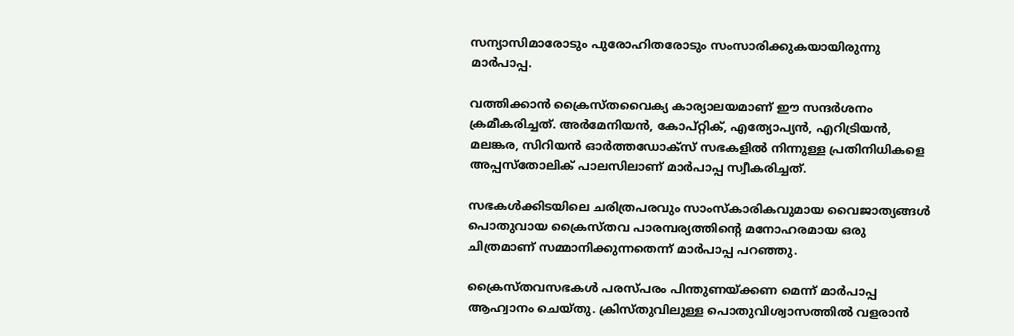സന്യാസിമാരോടും പുരോഹിതരോടും സംസാരിക്കുകയായിരുന്നു മാര്‍പാപ്പ.

വത്തിക്കാന്‍ ക്രൈസ്തവൈക്യ കാര്യാലയമാണ് ഈ സന്ദര്‍ശനം ക്രമീകരിച്ചത്. അര്‍മേനിയന്‍, കോപ്റ്റിക്, എത്യോപ്യന്‍, എറിട്രിയന്‍, മലങ്കര, സിറിയന്‍ ഓര്‍ത്തഡോക്‌സ് സഭകളില്‍ നിന്നുള്ള പ്രതിനിധികളെ അപ്പസ്‌തോലിക് പാലസിലാണ് മാര്‍പാപ്പ സ്വീകരിച്ചത്.

സഭകള്‍ക്കിടയിലെ ചരിത്രപരവും സാംസ്‌കാരികവുമായ വൈജാത്യങ്ങള്‍ പൊതുവായ ക്രൈസ്തവ പാരമ്പര്യത്തിന്റെ മനോഹരമായ ഒരു ചിത്രമാണ് സമ്മാനിക്കുന്നതെന്ന് മാര്‍പാപ്പ പറഞ്ഞു.

ക്രൈസ്തവസഭകള്‍ പരസ്പരം പിന്തുണയ്ക്കണ മെന്ന് മാര്‍പാപ്പ ആഹ്വാനം ചെയ്തു. ക്രിസ്തുവിലുള്ള പൊതുവിശ്വാസത്തില്‍ വളരാന്‍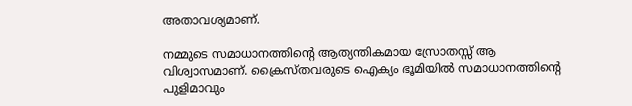അതാവശ്യമാണ്.

നമ്മുടെ സമാധാനത്തിന്റെ ആത്യന്തികമായ സ്രോതസ്സ് ആ വിശ്വാസമാണ്. ക്രൈസ്തവരുടെ ഐക്യം ഭൂമിയില്‍ സമാധാനത്തിന്റെ പുളിമാവും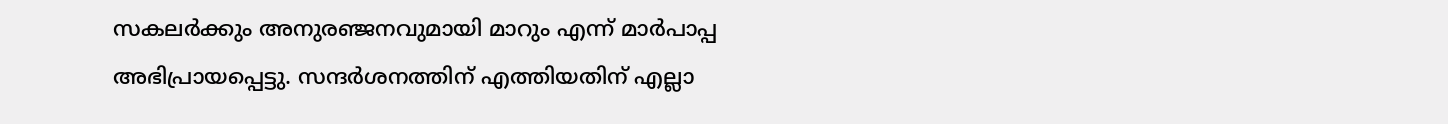സകലര്‍ക്കും അനുരഞ്ജനവുമായി മാറും എന്ന് മാര്‍പാപ്പ അഭിപ്രായപ്പെട്ടു. സന്ദര്‍ശനത്തിന് എത്തിയതിന് എല്ലാ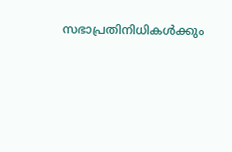സഭാപ്രതിനിധികള്‍ക്കും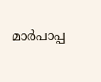മാര്‍പാപ്പ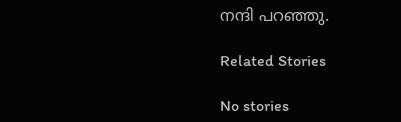നന്ദി പറഞ്ഞു.

Related Stories

No stories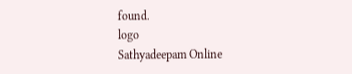found.
logo
Sathyadeepam Online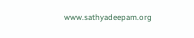www.sathyadeepam.org